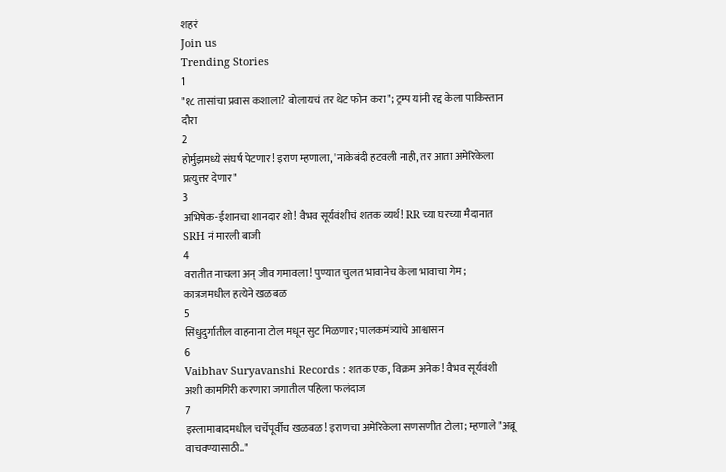शहरं
Join us
Trending Stories
1
"१८ तासांचा प्रवास कशाला? बोलायचं तर थेट फोन करा"; ट्रम्प यांनी रद्द केला पाकिस्तान दौरा
2
होर्मुझमध्ये संघर्ष पेटणार! इराण म्हणाला, 'नाकेबंदी हटवली नाही, तर आता अमेरिकेला प्रत्युत्तर देणार"
3
अभिषेक-ईशानचा शानदार शो! वैभव सूर्यवंशीचं शतक व्यर्थ! RR च्या घरच्या मैदानात SRH नं मारली बाजी
4
वरातीत नाचला अन् जीव गमावला! पुण्यात चुलत भावानेच केला भावाचा गेम; कात्रजमधील हत्येने खळबळ
5
सिंधुदुर्गातील वाहनाना टोल मधून सुट मिळणार; पालकमंत्र्यांचे आश्वासन
6
Vaibhav Suryavanshi Records : शतक एक, विक्रम अनेक! वैभव सूर्यवंशी अशी कामगिरी करणारा जगातील पहिला फलंदाज
7
इस्लामाबादमधील चर्चेपूर्वीच खळबळ! इराणचा अमेरिकेला सणसणीत टोला; म्हणाले "अब्रू वाचवण्यासाठी.."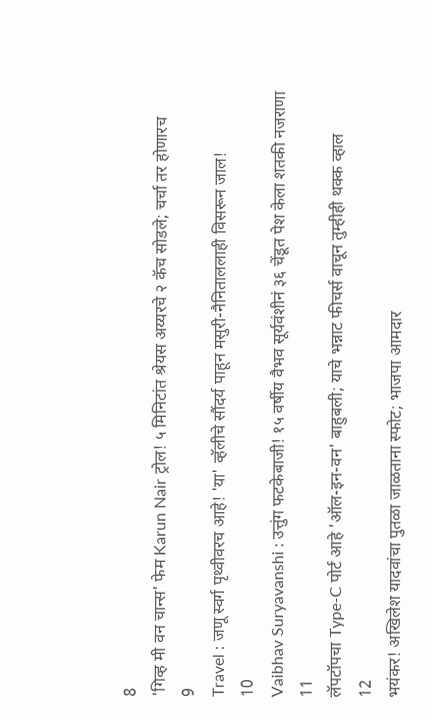8
'गिव्ह मी वन चान्स' फेम Karun Nair ट्रोल! ५ मिनिटांत श्रेयस अय्यरचे २ कॅच सोडले; चर्चा तर होणारच
9
Travel : जणू स्वर्ग पृथ्वीवरच आहे! 'या' व्हॅलीचे सौंदर्य पाहून मसुरी-नैनिताललाही विसरून जाल!
10
Vaibhav Suryavanshi : उत्तुंग फटकेबाजी! १५ वर्षीय वैभव सूर्यवंशीनं ३६ चेंडूत पेश केला शतकी नजराणा
11
लॅपटॉपचा Type-C पोर्ट आहे 'ऑल-इन-वन' बाहुबली; याचे भन्नाट फीचर्स वाचून तुम्हीही थक्क व्हाल
12
भयंकर! अखिलेश यादवांचा पुतळा जाळताना स्फोट; भाजपा आमदार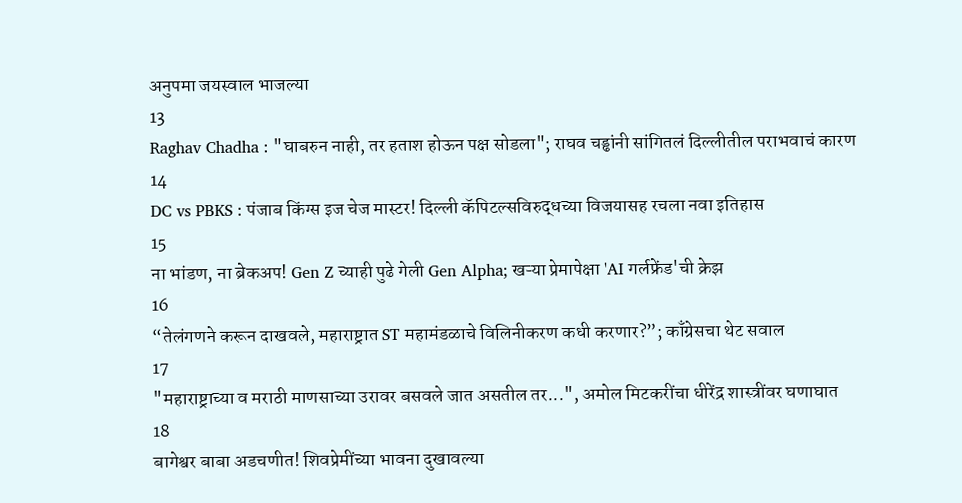अनुपमा जयस्वाल भाजल्या
13
Raghav Chadha : "घाबरुन नाही, तर हताश होऊन पक्ष सोडला"; राघव चड्ढांनी सांगितलं दिल्लीतील पराभवाचं कारण
14
DC vs PBKS : पंजाब किंग्स इज चेज मास्टर! दिल्ली कॅपिटल्सविरुद्धच्या विजयासह रचला नवा इतिहास
15
ना भांडण, ना ब्रेकअप! Gen Z च्याही पुढे गेली Gen Alpha; खऱ्या प्रेमापेक्षा 'AI गर्लफ्रेंड'ची क्रेझ
16
“तेलंगणने करून दाखवले, महाराष्ट्रात ST महामंडळाचे विलिनीकरण कधी करणार?”; काँग्रेसचा थेट सवाल
17
"महाराष्ट्राच्या व मराठी माणसाच्या उरावर बसवले जात असतील तर...", अमोल मिटकरींचा धीरेंद्र शास्त्रींवर घणाघात
18
बागेश्वर बाबा अडचणीत! शिवप्रेमींच्या भावना दुखावल्या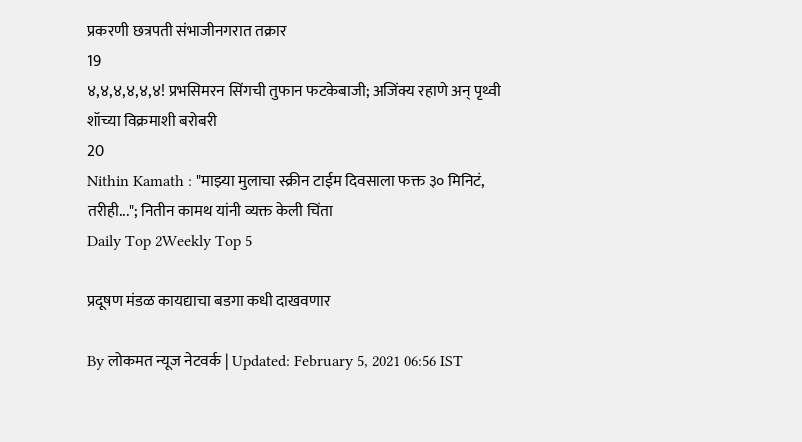प्रकरणी छत्रपती संभाजीनगरात तक्रार
19
४,४,४,४,४,४! प्रभसिमरन सिंगची तुफान फटकेबाजी; अजिंक्य रहाणे अन् पृथ्वी शॉच्या विक्रमाशी बरोबरी
20
Nithin Kamath : "माझ्या मुलाचा स्क्रीन टाईम दिवसाला फक्त ३० मिनिटं, तरीही..."; नितीन कामथ यांनी व्यक्त केली चिंता
Daily Top 2Weekly Top 5

प्रदूषण मंडळ कायद्याचा बडगा कधी दाखवणार

By लोकमत न्यूज नेटवर्क | Updated: February 5, 2021 06:56 IST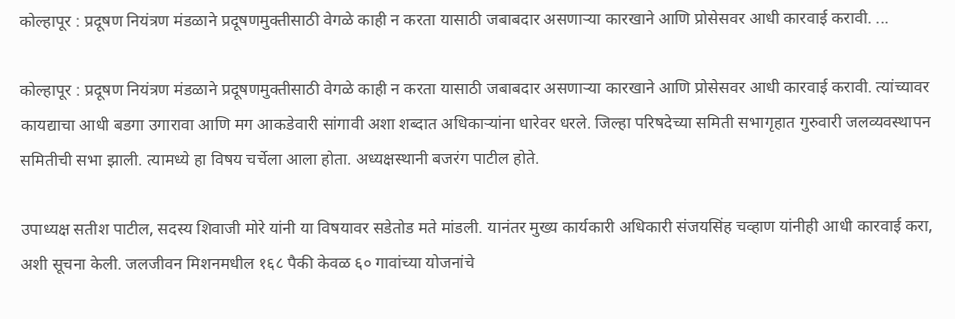कोल्हापूर : प्रदूषण नियंत्रण मंडळाने प्रदूषणमुक्तीसाठी वेगळे काही न करता यासाठी जबाबदार असणाऱ्या कारखाने आणि प्रोसेसवर आधी कारवाई करावी. ...

कोल्हापूर : प्रदूषण नियंत्रण मंडळाने प्रदूषणमुक्तीसाठी वेगळे काही न करता यासाठी जबाबदार असणाऱ्या कारखाने आणि प्रोसेसवर आधी कारवाई करावी. त्यांच्यावर कायद्याचा आधी बडगा उगारावा आणि मग आकडेवारी सांगावी अशा शब्दात अधिकाऱ्यांना धारेवर धरले. जिल्हा परिषदेच्या समिती सभागृहात गुरुवारी जलव्यवस्थापन समितीची सभा झाली. त्यामध्ये हा विषय चर्चेला आला होता. अध्यक्षस्थानी बजरंग पाटील होते.

उपाध्यक्ष सतीश पाटील, सदस्य शिवाजी मोरे यांनी या विषयावर सडेतोड मते मांडली. यानंतर मुख्य कार्यकारी अधिकारी संजयसिंह चव्हाण यांनीही आधी कारवाई करा, अशी सूचना केली. जलजीवन मिशनमधील १६८ पैकी केवळ ६० गावांच्या योजनांचे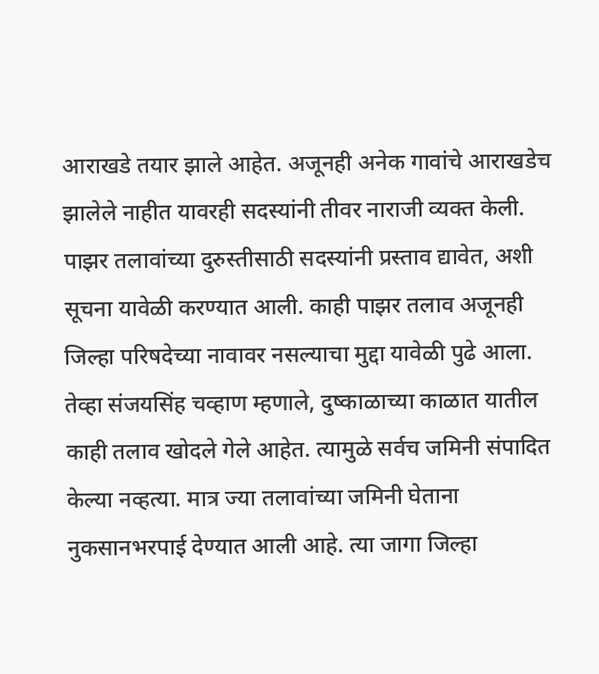आराखडे तयार झाले आहेत. अजूनही अनेक गावांचे आराखडेच झालेले नाहीत यावरही सदस्यांनी तीवर नाराजी व्यक्त केली. पाझर तलावांच्या दुरुस्तीसाठी सदस्यांनी प्रस्ताव द्यावेत, अशी सूचना यावेळी करण्यात आली. काही पाझर तलाव अजूनही जिल्हा परिषदेच्या नावावर नसल्याचा मुद्दा यावेळी पुढे आला. तेव्हा संजयसिंह चव्हाण म्हणाले, दुष्काळाच्या काळात यातील काही तलाव खोदले गेले आहेत. त्यामुळे सर्वच जमिनी संपादित केल्या नव्हत्या. मात्र ज्या तलावांच्या जमिनी घेताना नुकसानभरपाई देण्यात आली आहे. त्या जागा जिल्हा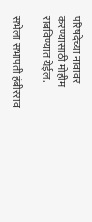परिषदेच्या नावावर करण्यासाठी मोहीम राबविण्यात येईल.

सभेला सभापती हंबीरराव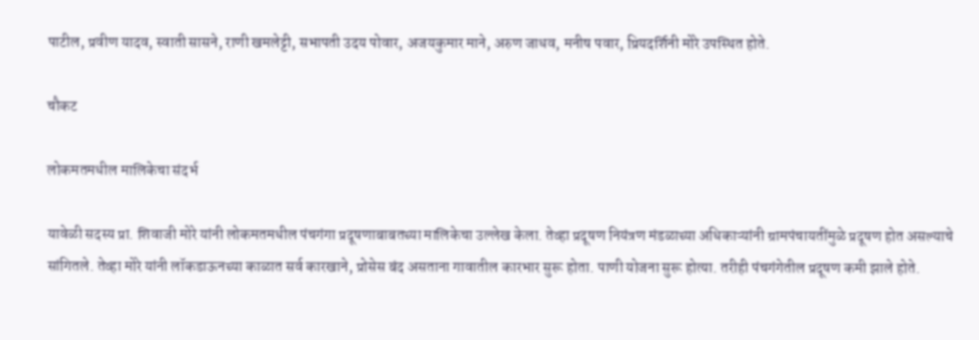पाटील, प्रवीण यादव, स्वाती सासने, राणी खमलेट्टी, सभापती उदय पोवार, अजयकुमार माने, अरुण जाधव, मनीष पवार, प्रियदर्शिनी मोरे उपस्थित होते.

चौकट

लोकमतमधील मालिकेचा संदर्भ

यावेळी सदस्य प्रा. शिवाजी मोरे यांनी लोकमतमधील पंचगंगा प्रदूषणाबाबतच्या मालिकेचा उल्लेख केला. तेव्हा प्रदूषण नियंत्रण मंडळाच्या अधिकाऱ्यांनी ग्रामपंचायतींमुळे प्रदूषण होत असल्याचे सांगितले. तेव्हा मोरे यांनी लॉकडाऊनच्या काळात सर्व कारखाने, प्रोसेस बंद असताना गावातील कारभार सुरू होता. पाणी योजना सुरू होत्या. तरीही पंचगंगेतील प्रदूषण कमी झाले होते.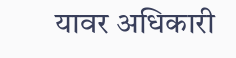यावर अधिकारी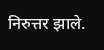निरुत्तर झाले.